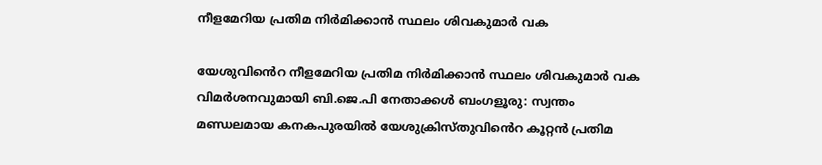നീളമേറിയ പ്രതിമ നിർമിക്കാൻ സ്ഥലം ശിവകുമാർ വക

യേശുവിൻെറ നീളമേറിയ പ്രതിമ നിർമിക്കാൻ സ്ഥലം ശിവകുമാർ വക വിമർശനവുമായി ബി.ജെ.പി നേതാക്കൾ ബംഗളൂരു: സ്വന്തം മണ്ഡലമായ കനകപുരയിൽ യേശുക്രിസ്തുവിൻെറ കൂറ്റൻ പ്രതിമ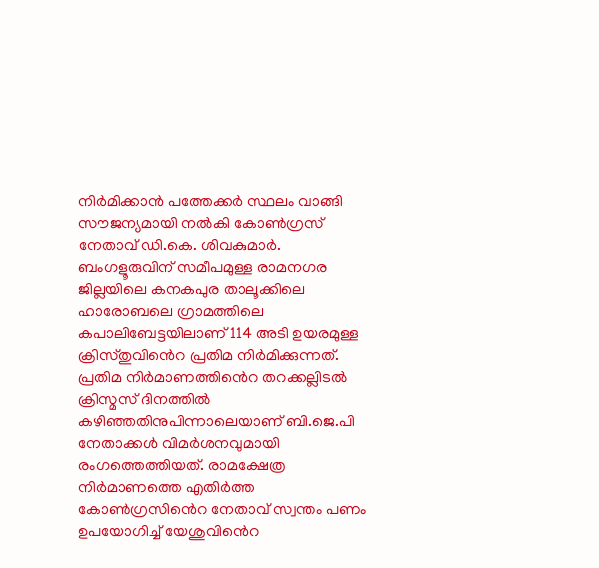നിർമിക്കാൻ പത്തേക്കർ സ്ഥലം വാങ്ങി സൗജന്യമായി നൽകി കോൺഗ്രസ് നേതാവ് ഡി.കെ. ശിവകുമാർ. ബംഗളൂരുവിന് സമീപമുള്ള രാമനഗര ജില്ലയിലെ കനകപുര താലൂക്കിലെ ഹാരോബലെ ഗ്രാമത്തിലെ കപാലിബേട്ടയിലാണ് 114 അടി ഉയരമുള്ള ക്രിസ്തുവിൻെറ പ്രതിമ നിർമിക്കുന്നത്. പ്രതിമ നിർമാണത്തിൻെറ തറക്കല്ലിടൽ ക്രിസ്മസ് ദിനത്തിൽ കഴിഞ്ഞതിനുപിന്നാലെയാണ് ബി.ജെ.പി നേതാക്കൾ വിമർശനവുമായി രംഗത്തെത്തിയത്. രാമക്ഷേത്ര നിർമാണത്തെ എതിർത്ത കോൺഗ്രസിൻെറ നേതാവ് സ്വന്തം പണം ഉപയോഗിച്ച് യേശുവിൻെറ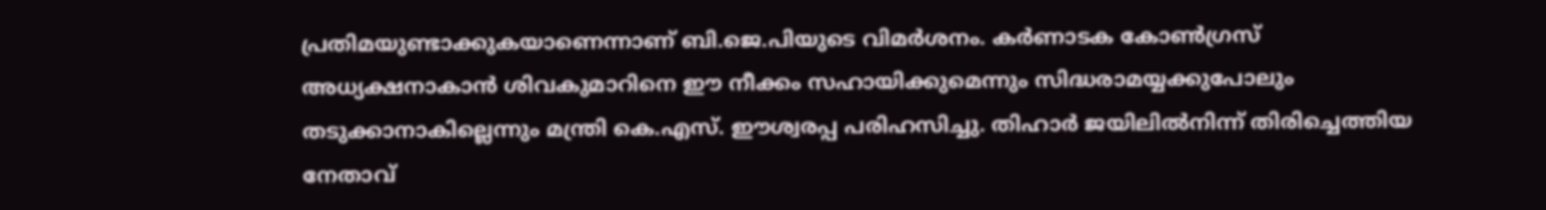പ്രതിമയുണ്ടാക്കുകയാണെന്നാണ് ബി.ജെ.പിയുടെ വിമർശനം. കർണാടക കോൺഗ്രസ് അധ്യക്ഷനാകാൻ ശിവകുമാറിനെ ഈ നീക്കം സഹായിക്കുമെന്നും സിദ്ധരാമയ്യക്കുപോലും തടുക്കാനാകില്ലെന്നും മന്ത്രി കെ.എസ്. ഈശ്വരപ്പ പരിഹസിച്ചു. തിഹാർ ജയിലിൽനിന്ന് തിരിച്ചെത്തിയ നേതാവ്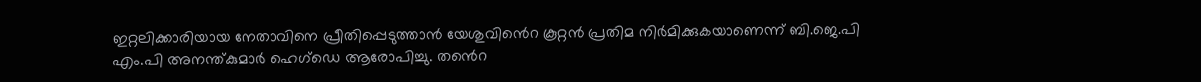ഇറ്റലിക്കാരിയായ നേതാവിനെ പ്രീതിപ്പെടുത്താൻ യേശുവിൻെറ കൂറ്റൻ പ്രതിമ നിർമിക്കുകയാണെന്ന് ബി.ജെ.പി എം.പി അനന്ത്കുമാർ ഹെഗ്ഡെ ആരോപിച്ചു. തൻെറ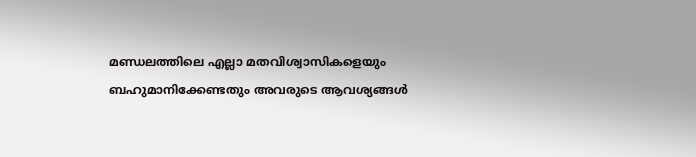മണ്ഡലത്തിലെ എല്ലാ മതവിശ്വാസികളെയും ബഹുമാനിക്കേണ്ടതും അവരുടെ ആവശ്യങ്ങൾ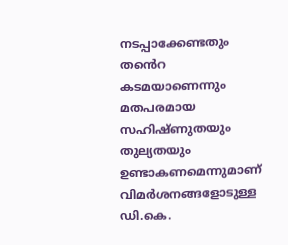നടപ്പാക്കേണ്ടതും തൻെറ കടമയാണെന്നും മതപരമായ സഹിഷ്ണുതയും തുല്യതയും ഉണ്ടാകണമെന്നുമാണ് വിമർശനങ്ങളോടുള്ള ഡി.കെ.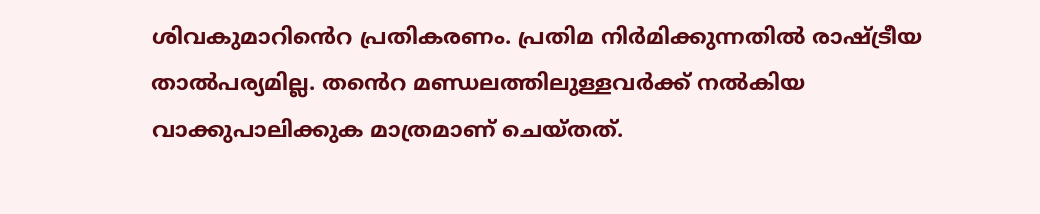ശിവകുമാറിൻെറ പ്രതികരണം. പ്രതിമ നിർമിക്കുന്നതിൽ രാഷ്ട്രീയ താൽപര്യമില്ല. തൻെറ മണ്ഡലത്തിലുള്ളവർക്ക് നൽകിയ വാക്കുപാലിക്കുക മാത്രമാണ് ചെയ്തത്.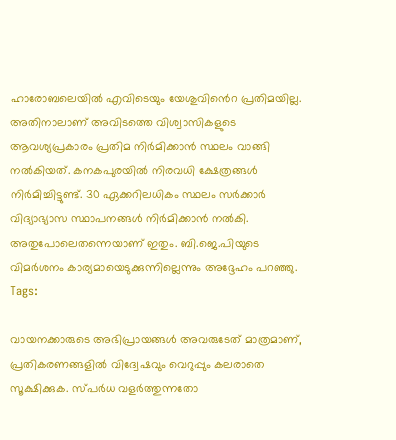ഹാരോബലെയിൽ എവിടെയും യേശുവിൻെറ പ്രതിമയില്ല. അതിനാലാണ് അവിടത്തെ വിശ്വാസികളുടെ ആവശ്യപ്രകാരം പ്രതിമ നിർമിക്കാൻ സ്ഥലം വാങ്ങി നൽകിയത്. കനകപുരയിൽ നിരവധി ക്ഷേത്രങ്ങൾ നിർമിച്ചിട്ടുണ്ട്. 30 ഏക്കറിലധികം സ്ഥലം സർക്കാർ വിദ്യാഭ്യാസ സ്ഥാപനങ്ങൾ നിർമിക്കാൻ നൽകി. അതുപോലെതന്നെയാണ് ഇതും. ബി.ജെ.പിയുടെ വിമർശനം കാര്യമായെടുക്കുന്നില്ലെന്നും അദ്ദേഹം പറഞ്ഞു.
Tags:

വായനക്കാരുടെ അഭിപ്രായങ്ങള്‍ അവരുടേത് മാത്രമാണ്, പ്രതികരണങ്ങളിൽ വിദ്വേഷവും വെറുപ്പും കലരാതെ സൂക്ഷിക്കുക. സ്പർധ വളർത്തുന്നതോ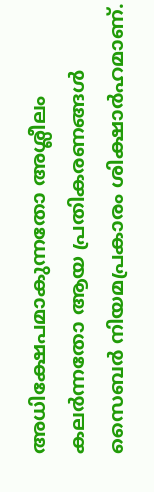അധിക്ഷേപമാകുന്നതോ അശ്ലീലം കലർന്നതോ ആയ പ്രതികരണങ്ങൾ സൈബർ നിയമപ്രകാരം ശിക്ഷാർഹമാണ്.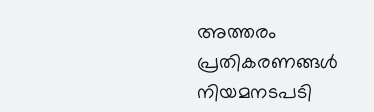അത്തരം പ്രതികരണങ്ങൾ നിയമനടപടി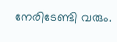നേരിടേണ്ടി വരും.